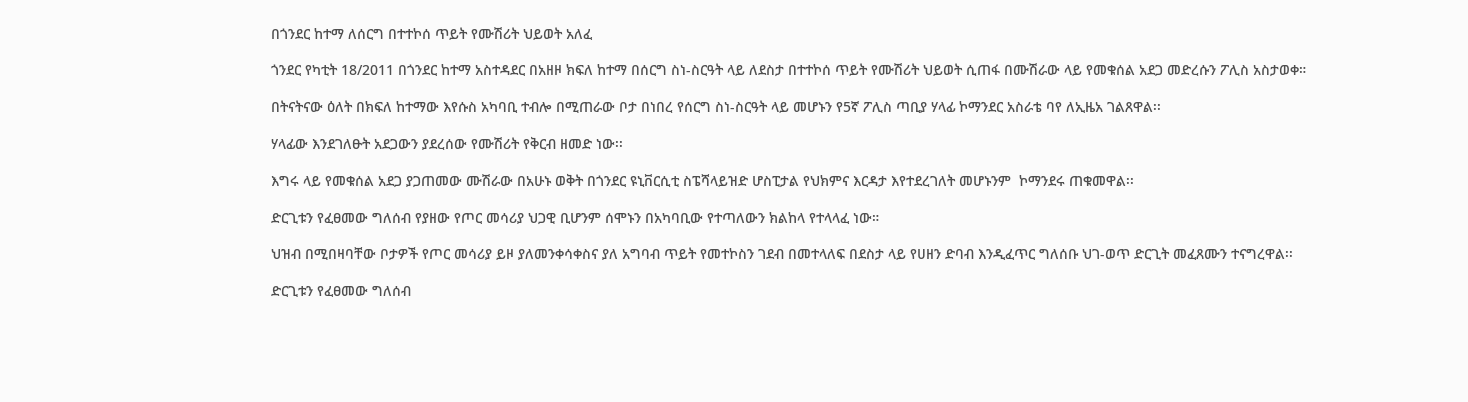በጎንደር ከተማ ለሰርግ በተተኮሰ ጥይት የሙሽሪት ህይወት አለፈ

ጎንደር የካቲት 18/2011 በጎንደር ከተማ አስተዳደር በአዘዞ ክፍለ ከተማ በሰርግ ስነ-ስርዓት ላይ ለደስታ በተተኮሰ ጥይት የሙሽሪት ህይወት ሲጠፋ በሙሽራው ላይ የመቁሰል አደጋ መድረሱን ፖሊስ አስታወቀ።

በትናትናው ዕለት በክፍለ ከተማው እየሱስ አካባቢ ተብሎ በሚጠራው ቦታ በነበረ የሰርግ ስነ-ስርዓት ላይ መሆኑን የ5ኛ ፖሊስ ጣቢያ ሃላፊ ኮማንደር አስራቴ ባየ ለኢዜአ ገልጸዋል፡፡

ሃላፊው እንደገለፁት አደጋውን ያደረሰው የሙሽሪት የቅርብ ዘመድ ነው፡፡

እግሩ ላይ የመቁሰል አደጋ ያጋጠመው ሙሽራው በአሁኑ ወቅት በጎንደር ዩኒቨርሲቲ ስፔሻላይዝድ ሆስፒታል የህክምና እርዳታ እየተደረገለት መሆኑንም  ኮማንደሩ ጠቁመዋል፡፡

ድርጊቱን የፈፀመው ግለሰብ የያዘው የጦር መሳሪያ ህጋዊ ቢሆንም ሰሞኑን በአካባቢው የተጣለውን ክልከላ የተላላፈ ነው።

ህዝብ በሚበዛባቸው ቦታዎች የጦር መሳሪያ ይዞ ያለመንቀሳቀስና ያለ አግባብ ጥይት የመተኮስን ገደብ በመተላለፍ በደስታ ላይ የሀዘን ድባብ እንዲፈጥር ግለሰቡ ህገ-ወጥ ድርጊት መፈጸሙን ተናግረዋል፡፡

ድርጊቱን የፈፀመው ግለሰብ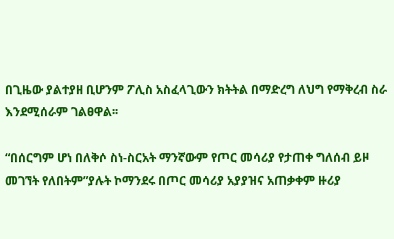በጊዜው ያልተያዘ ቢሆንም ፖሊስ አስፈላጊውን ክትትል በማድረግ ለህግ የማቅረብ ስራ እንደሚሰራም ገልፀዋል፡፡

“በሰርግም ሆነ በለቅሶ ስነ-ስርአት ማንኛውም የጦር መሳሪያ የታጠቀ ግለሰብ ይዞ መገኘት የለበትም”ያሉት ኮማንደሩ በጦር መሳሪያ አያያዝና አጠቃቀም ዙሪያ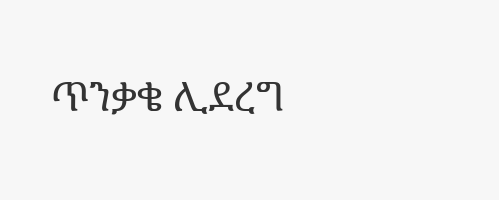ጥንቃቄ ሊደረግ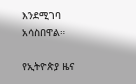እንደሚገባ አሳስበዋል።

የኢትዮጵያ ዜና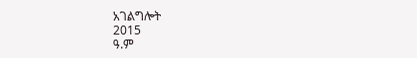አገልግሎት
2015
ዓ.ም